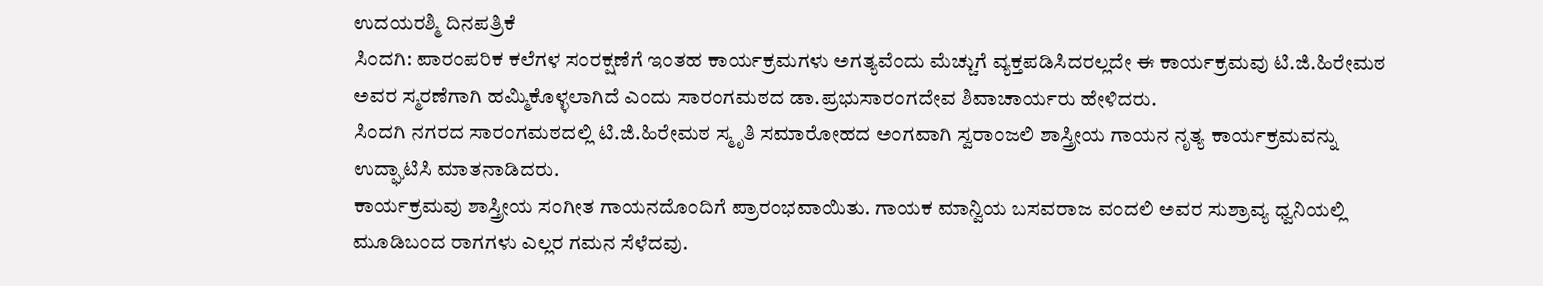ಉದಯರಶ್ಮಿ ದಿನಪತ್ರಿಕೆ
ಸಿಂದಗಿ: ಪಾರಂಪರಿಕ ಕಲೆಗಳ ಸಂರಕ್ಷಣೆಗೆ ಇಂತಹ ಕಾರ್ಯಕ್ರಮಗಳು ಅಗತ್ಯವೆಂದು ಮೆಚ್ಚುಗೆ ವ್ಯಕ್ತಪಡಿಸಿದರಲ್ಲದೇ ಈ ಕಾರ್ಯಕ್ರಮವು ಟಿ.ಜಿ.ಹಿರೇಮಠ ಅವರ ಸ್ಮರಣೆಗಾಗಿ ಹಮ್ಮಿಕೊಳ್ಳಲಾಗಿದೆ ಎಂದು ಸಾರಂಗಮಠದ ಡಾ.ಪ್ರಭುಸಾರಂಗದೇವ ಶಿವಾಚಾರ್ಯರು ಹೇಳಿದರು.
ಸಿಂದಗಿ ನಗರದ ಸಾರಂಗಮಠದಲ್ಲಿ ಟಿ.ಜಿ.ಹಿರೇಮಠ ಸ್ಮೃತಿ ಸಮಾರೋಹದ ಅಂಗವಾಗಿ ಸ್ವರಾಂಜಲಿ ಶಾಸ್ತ್ರೀಯ ಗಾಯನ ನೃತ್ಯ ಕಾರ್ಯಕ್ರಮವನ್ನು ಉದ್ಘಾಟಿಸಿ ಮಾತನಾಡಿದರು.
ಕಾರ್ಯಕ್ರಮವು ಶಾಸ್ತ್ರೀಯ ಸಂಗೀತ ಗಾಯನದೊಂದಿಗೆ ಪ್ರಾರಂಭವಾಯಿತು. ಗಾಯಕ ಮಾನ್ವಿಯ ಬಸವರಾಜ ವಂದಲಿ ಅವರ ಸುಶ್ರಾವ್ಯ ಧ್ವನಿಯಲ್ಲಿ ಮೂಡಿಬಂದ ರಾಗಗಳು ಎಲ್ಲರ ಗಮನ ಸೆಳೆದವು.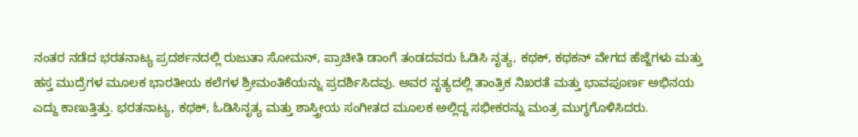ನಂತರ ನಡೆದ ಭರತನಾಟ್ಯ ಪ್ರದರ್ಶನದಲ್ಲಿ ರುಜುತಾ ಸೋಮನ್, ಪ್ರಾಚೀತಿ ಡಾಂಗೆ ತಂಡದವರು ಓಡಿಸಿ ನೃತ್ಯ, ಕಥಕ್, ಕಥಕನ್ ವೇಗದ ಹೆಜ್ಜೆಗಳು ಮತ್ತು ಹಸ್ತ ಮುದ್ರೆಗಳ ಮೂಲಕ ಭಾರತೀಯ ಕಲೆಗಳ ಶ್ರೀಮಂತಿಕೆಯನ್ನು ಪ್ರದರ್ಶಿಸಿದವು. ಅವರ ನೃತ್ಯದಲ್ಲಿ ತಾಂತ್ರಿಕ ನಿಖರತೆ ಮತ್ತು ಭಾವಪೂರ್ಣ ಅಭಿನಯ ಎದ್ದು ಕಾಣುತ್ತಿತ್ತು. ಭರತನಾಟ್ಯ, ಕಥಕ್, ಓಡಿಸಿನೃತ್ಯ ಮತ್ತು ಶಾಸ್ತ್ರೀಯ ಸಂಗೀತದ ಮೂಲಕ ಅಲ್ಲಿದ್ದ ಸಭೀಕರನ್ನು ಮಂತ್ರ ಮುಗ್ಧಗೊಳಿಸಿದರು.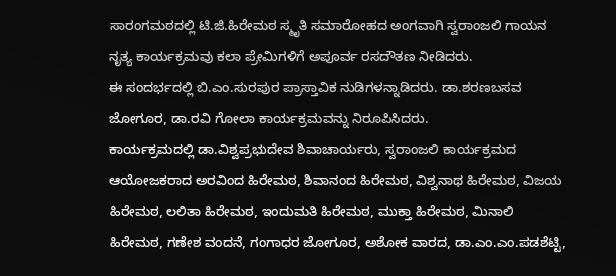ಸಾರಂಗಮಠದಲ್ಲಿ ಟಿ.ಜಿ.ಹಿರೇಮಠ ಸ್ಮೃತಿ ಸಮಾರೋಹದ ಅಂಗವಾಗಿ ಸ್ವರಾಂಜಲಿ ಗಾಯನ ನೃತ್ಯ ಕಾರ್ಯಕ್ರಮವು ಕಲಾ ಪ್ರೇಮಿಗಳಿಗೆ ಅಪೂರ್ವ ರಸದೌತಣ ನೀಡಿದರು.
ಈ ಸಂದರ್ಭದಲ್ಲಿ ಬಿ.ಎಂ.ಸುರಪುರ ಪ್ರಾಸ್ತಾವಿಕ ನುಡಿಗಳನ್ನಾಡಿದರು. ಡಾ.ಶರಣಬಸವ ಜೋಗೂರ, ಡಾ.ರವಿ ಗೋಲಾ ಕಾರ್ಯಕ್ರಮವನ್ನು ನಿರೂಪಿಸಿದರು.
ಕಾರ್ಯಕ್ರಮದಲ್ಲಿ ಡಾ.ವಿಶ್ವಪ್ರಭುದೇವ ಶಿವಾಚಾರ್ಯರು, ಸ್ವರಾಂಜಲಿ ಕಾರ್ಯಕ್ರಮದ ಆಯೋಜಕರಾದ ಅರವಿಂದ ಹಿರೇಮಠ, ಶಿವಾನಂದ ಹಿರೇಮಠ, ವಿಶ್ವನಾಥ ಹಿರೇಮಠ, ವಿಜಯ ಹಿರೇಮಠ, ಲಲಿತಾ ಹಿರೇಮಠ, ಇಂದುಮತಿ ಹಿರೇಮಠ, ಮುಕ್ತಾ ಹಿರೇಮಠ, ಮಿನಾಲಿ ಹಿರೇಮಠ, ಗಣೇಶ ವಂದನೆ, ಗಂಗಾಧರ ಜೋಗೂರ, ಅಶೋಕ ವಾರದ, ಡಾ.ಎಂ.ಎಂ.ಪಡಶೆಟ್ಟಿ,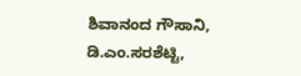ಶಿವಾನಂದ ಗೌಸಾನಿ, ಡಿ.ಎಂ.ಸರಶೆಟ್ಟಿ,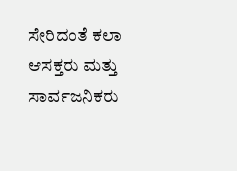ಸೇರಿದಂತೆ ಕಲಾ ಆಸಕ್ತರು ಮತ್ತು ಸಾರ್ವಜನಿಕರು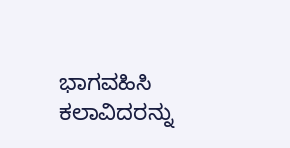ಭಾಗವಹಿಸಿ ಕಲಾವಿದರನ್ನು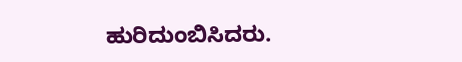ಹುರಿದುಂಬಿಸಿದರು.